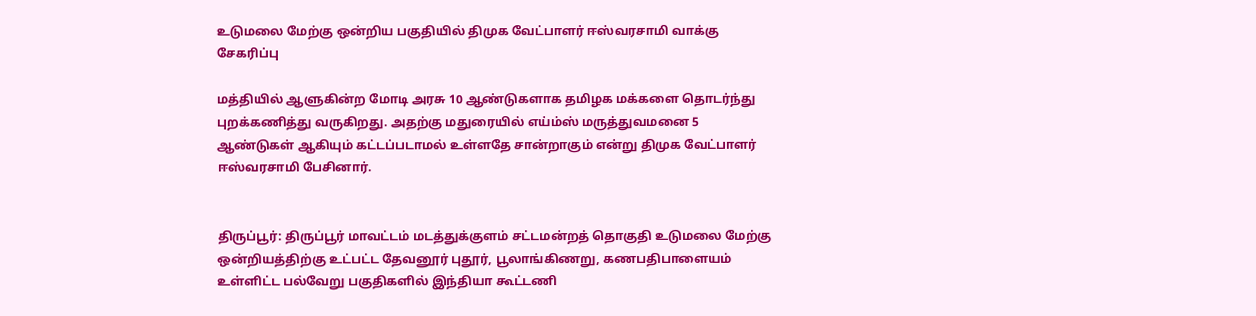உடுமலை மேற்கு ஒன்றிய பகுதியில் திமுக வேட்பாளர் ஈஸ்வரசாமி வாக்கு சேகரிப்பு

மத்தியில் ஆளுகின்ற மோடி அரசு 10 ஆண்டுகளாக தமிழக மக்களை தொடர்ந்து புறக்கணித்து வருகிறது. அதற்கு மதுரையில் எய்ம்ஸ் மருத்துவமனை 5 ஆண்டுகள் ஆகியும் கட்டப்படாமல் உள்ளதே சான்றாகும் என்று திமுக வேட்பாளர் ஈஸ்வரசாமி பேசினார்.


திருப்பூர்: திருப்பூர் மாவட்டம் மடத்துக்குளம் சட்டமன்றத் தொகுதி உடுமலை மேற்கு ஒன்றியத்திற்கு உட்பட்ட தேவனூர் புதூர், பூலாங்கிணறு, கணபதிபாளையம் உள்ளிட்ட பல்வேறு பகுதிகளில் இந்தியா கூட்டணி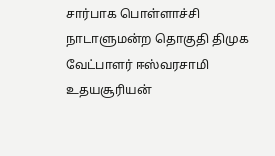சார்பாக பொள்ளாச்சி நாடாளுமன்ற தொகுதி திமுக வேட்பாளர் ஈஸ்வரசாமி உதயசூரியன்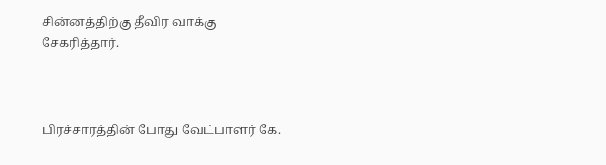சின்னத்திற்கு தீவிர வாக்கு சேகரித்தார்.



பிரச்சாரத்தின் போது வேட்பாளர் கே.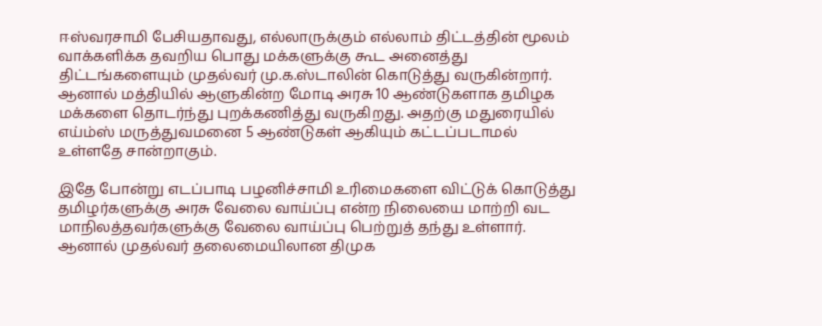ஈஸ்வரசாமி பேசியதாவது, எல்லாருக்கும் எல்லாம் திட்டத்தின் மூலம் வாக்களிக்க தவறிய பொது மக்களுக்கு கூட அனைத்து திட்டங்களையும் முதல்வர் மு.க.ஸ்டாலின் கொடுத்து வருகின்றார். ஆனால் மத்தியில் ஆளுகின்ற மோடி அரசு 10 ஆண்டுகளாக தமிழக மக்களை தொடர்ந்து புறக்கணித்து வருகிறது. அதற்கு மதுரையில் எய்ம்ஸ் மருத்துவமனை 5 ஆண்டுகள் ஆகியும் கட்டப்படாமல் உள்ளதே சான்றாகும்.

இதே போன்று எடப்பாடி பழனிச்சாமி உரிமைகளை விட்டுக் கொடுத்து தமிழர்களுக்கு அரசு வேலை வாய்ப்பு என்ற நிலையை மாற்றி வட மாநிலத்தவர்களுக்கு வேலை வாய்ப்பு பெற்றுத் தந்து உள்ளார். ஆனால் முதல்வர் தலைமையிலான திமுக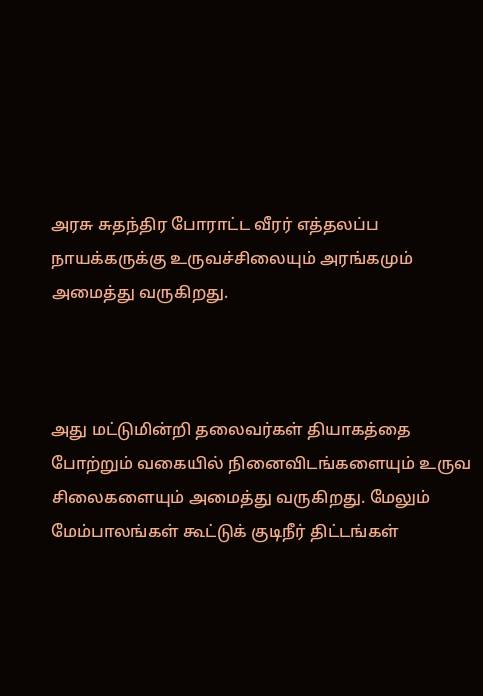அரசு சுதந்திர போராட்ட வீரர் எத்தலப்ப நாயக்கருக்கு உருவச்சிலையும் அரங்கமும் அமைத்து வருகிறது.



அது மட்டுமின்றி தலைவர்கள் தியாகத்தை போற்றும் வகையில் நினைவிடங்களையும் உருவ சிலைகளையும் அமைத்து வருகிறது. மேலும் மேம்பாலங்கள் கூட்டுக் குடிநீர் திட்டங்கள்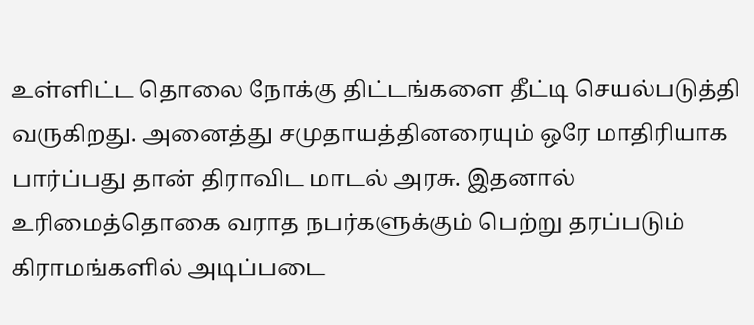உள்ளிட்ட தொலை நோக்கு திட்டங்களை தீட்டி செயல்படுத்தி வருகிறது. அனைத்து சமுதாயத்தினரையும் ஒரே மாதிரியாக பார்ப்பது தான் திராவிட மாடல் அரசு. இதனால் உரிமைத்தொகை வராத நபர்களுக்கும் பெற்று தரப்படும் கிராமங்களில் அடிப்படை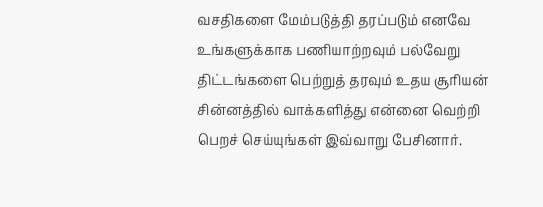வசதிகளை மேம்படுத்தி தரப்படும் எனவே உங்களுக்காக பணியாற்றவும் பல்வேறு திட்டங்களை பெற்றுத் தரவும் உதய சூரியன் சின்னத்தில் வாக்களித்து என்னை வெற்றி பெறச் செய்யுங்கள் இவ்வாறு பேசினார்.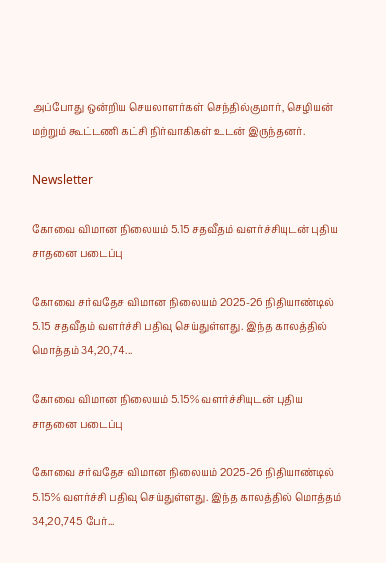அப்போது ஒன்றிய செயலாளர்கள் செந்தில்குமார், செழியன் மற்றும் கூட்டணி கட்சி நிர்வாகிகள் உடன் இருந்தனர்.

Newsletter

கோவை விமான நிலையம் 5.15 சதவீதம் வளர்ச்சியுடன் புதிய சாதனை படைப்பு

கோவை சர்வதேச விமான நிலையம் 2025-26 நிதியாண்டில் 5.15 சதவீதம் வளர்ச்சி பதிவு செய்துள்ளது. இந்த காலத்தில் மொத்தம் 34,20,74...

கோவை விமான நிலையம் 5.15% வளர்ச்சியுடன் புதிய சாதனை படைப்பு

கோவை சர்வதேச விமான நிலையம் 2025-26 நிதியாண்டில் 5.15% வளர்ச்சி பதிவு செய்துள்ளது. இந்த காலத்தில் மொத்தம் 34,20,745 பேர்...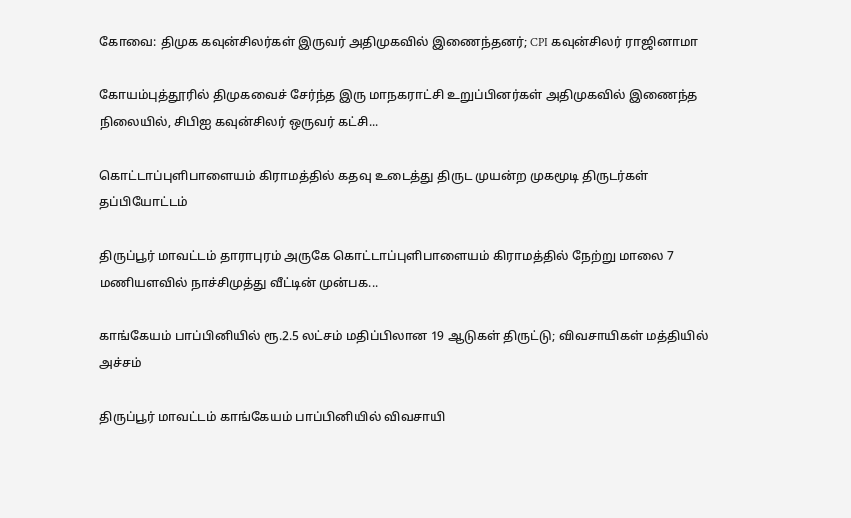கோவை: திமுக கவுன்சிலர்கள் இருவர் அதிமுகவில் இணைந்தனர்; CPI கவுன்சிலர் ராஜினாமா

கோயம்புத்தூரில் திமுகவைச் சேர்ந்த இரு மாநகராட்சி உறுப்பினர்கள் அதிமுகவில் இணைந்த நிலையில், சிபிஐ கவுன்சிலர் ஒருவர் கட்சி...

கொட்டாப்புளிபாளையம் கிராமத்தில் கதவு உடைத்து திருட முயன்ற முகமூடி திருடர்கள் தப்பியோட்டம்

திருப்பூர் மாவட்டம் தாராபுரம் அருகே கொட்டாப்புளிபாளையம் கிராமத்தில் நேற்று மாலை 7 மணியளவில் நாச்சிமுத்து வீட்டின் முன்பக...

காங்கேயம் பாப்பினியில் ரூ.2.5 லட்சம் மதிப்பிலான 19 ஆடுகள் திருட்டு; விவசாயிகள் மத்தியில் அச்சம்

திருப்பூர் மாவட்டம் காங்கேயம் பாப்பினியில் விவசாயி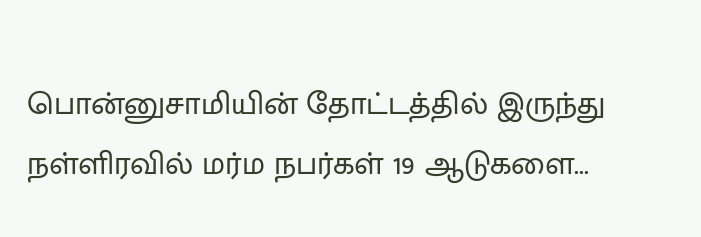பொன்னுசாமியின் தோட்டத்தில் இருந்து நள்ளிரவில் மர்ம நபர்கள் 19 ஆடுகளை...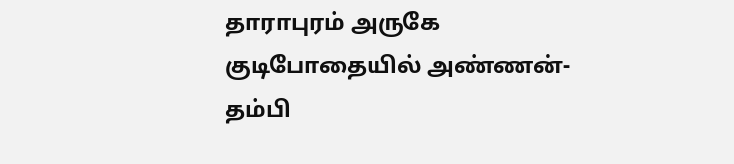தாராபுரம் அருகே குடிபோதையில் அண்ணன்-தம்பி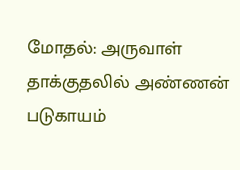மோதல்: அருவாள் தாக்குதலில் அண்ணன் படுகாயம்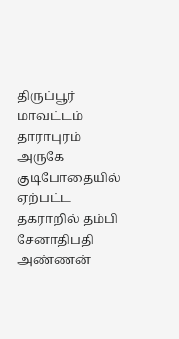திருப்பூர் மாவட்டம் தாராபுரம் அருகே குடிபோதையில் ஏற்பட்ட தகராறில் தம்பி சேனாதிபதி அண்ணன்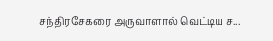சந்திரசேகரை அருவாளால் வெட்டிய ச...